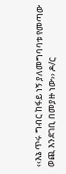‹‹እኔ ጥሩ ግብር ከፋይ ነኝ ያለመግባባቱ የመጣው ወጪ እንደገቢ በመያዙ ነው›› ዶ/ር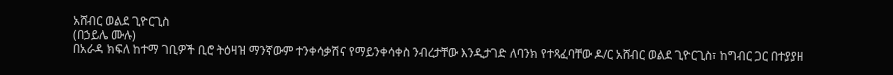አሸብር ወልደ ጊዮርጊስ
(በኃይሌ ሙሉ)
በአራዳ ክፍለ ከተማ ገቢዎች ቢሮ ትዕዛዝ ማንኛውም ተንቀሳቃሽና የማይንቀሳቀስ ንብረታቸው እንዲታገድ ለባንክ የተጻፈባቸው ዶ/ር አሸብር ወልደ ጊዮርጊስ፣ ከግብር ጋር በተያያዘ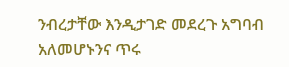ንብረታቸው እንዲታገድ መደረጉ አግባብ አለመሆኑንና ጥሩ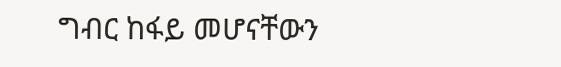ግብር ከፋይ መሆናቸውን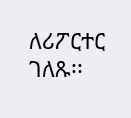ለሪፖርተር ገለጹ፡፡